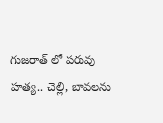గుజరాత్ లో పరువు హత్య.. చెల్లి, బావలను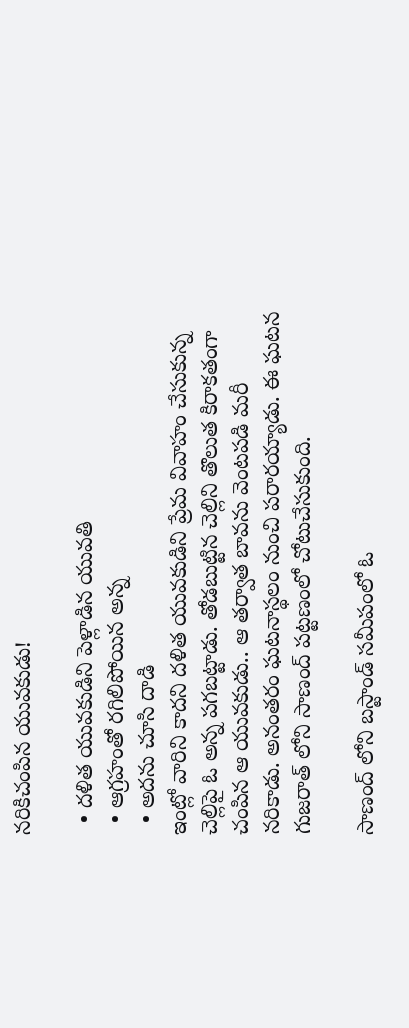నరికిచంపిన యువకుడు!

  • దళిత యువకుడిని పెళ్లాడిన యువతి
  • ఆగ్రహంతో రగిలిపోయిన అన్న
  • అదను చూసి దాడి
ఇంట్లో వారిని కాదని దళిత యువకుడిని ప్రేమ వివాహం చేసుకున్న చెల్లిపై ఓ అన్న పగబట్టాడు. తోడబుట్టిన చెల్లిని తొలుత కిరాకతంగా చంపిన ఆ యువకుడు.. ఆ తర్వాత బావను వెంటపడి మరీ నరికాడు. అనంతరం ఘటనాస్థలం నుంచి పరారయ్యాడు. ఈ ఘటన గుజరాత్ లోని సాణంద్ పట్టణంలో చోటుచేసుకుంది.

సాణంద్ లోని బస్టాండ్ సమీపంలో ఓ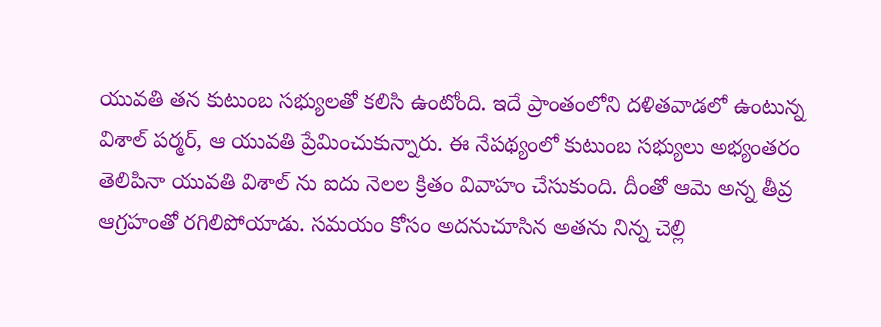యువతి తన కుటుంబ సభ్యులతో కలిసి ఉంటోంది. ఇదే ప్రాంతంలోని దళితవాడలో ఉంటున్న విశాల్ పర్మర్, ఆ యువతి ప్రేమించుకున్నారు. ఈ నేపథ్యంలో కుటుంబ సభ్యులు అభ్యంతరం తెలిపినా యువతి విశాల్ ను ఐదు నెలల క్రితం వివాహం చేసుకుంది. దీంతో ఆమె అన్న తీవ్ర ఆగ్రహంతో రగిలిపోయాడు. సమయం కోసం అదనుచూసిన అతను నిన్న చెల్లి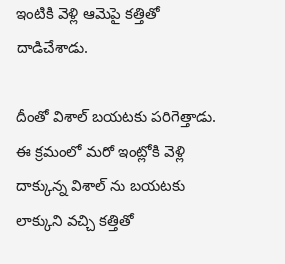ఇంటికి వెళ్లి ఆమెపై కత్తితో దాడిచేశాడు.

దీంతో విశాల్ బయటకు పరిగెత్తాడు. ఈ క్రమంలో మరో ఇంట్లోకి వెళ్లి దాక్కున్న విశాల్ ను బయటకు లాక్కుని వచ్చి కత్తితో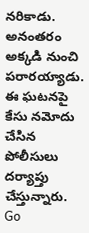నరికాడు. అనంతరం అక్కడి నుంచి పరారయ్యాడు. ఈ ఘటనపై కేసు నమోదు చేసిన పోలీసులు దర్యాప్తు చేస్తున్నారు.
Go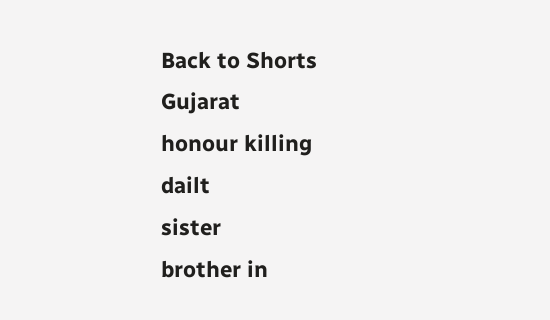Back to Shorts
Gujarat
honour killing
dailt
sister
brother in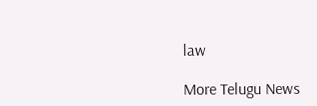law

More Telugu News